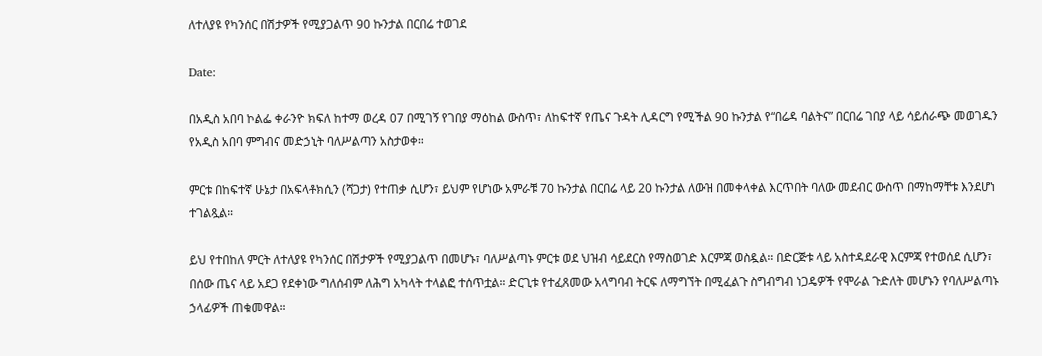ለተለያዩ የካንሰር በሽታዎች የሚያጋልጥ 90 ኩንታል በርበሬ ተወገደ

Date:

በአዲስ አበባ ኮልፌ ቀራንዮ ክፍለ ከተማ ወረዳ 07 በሚገኝ የገበያ ማዕከል ውስጥ፣ ለከፍተኛ የጤና ጉዳት ሊዳርግ የሚችል 90 ኩንታል የ“በሬዳ ባልትና” በርበሬ ገበያ ላይ ሳይሰራጭ መወገዱን የአዲስ አበባ ምግብና መድኃኒት ባለሥልጣን አስታወቀ።

ምርቱ በከፍተኛ ሁኔታ በአፍላቶክሲን (ሻጋታ) የተጠቃ ሲሆን፣ ይህም የሆነው አምራቹ 70 ኩንታል በርበሬ ላይ 20 ኩንታል ለውዝ በመቀላቀል እርጥበት ባለው መደብር ውስጥ በማከማቸቱ እንደሆነ ተገልጿል።

ይህ የተበከለ ምርት ለተለያዩ የካንሰር በሽታዎች የሚያጋልጥ በመሆኑ፣ ባለሥልጣኑ ምርቱ ወደ ህዝብ ሳይደርስ የማስወገድ እርምጃ ወስዷል። በድርጅቱ ላይ አስተዳደራዊ እርምጃ የተወሰደ ሲሆን፣ በሰው ጤና ላይ አደጋ የደቀነው ግለሰብም ለሕግ አካላት ተላልፎ ተሰጥቷል። ድርጊቱ የተፈጸመው አላግባብ ትርፍ ለማግኘት በሚፈልጉ ስግብግብ ነጋዴዎች የሞራል ጉድለት መሆኑን የባለሥልጣኑ ኃላፊዎች ጠቁመዋል።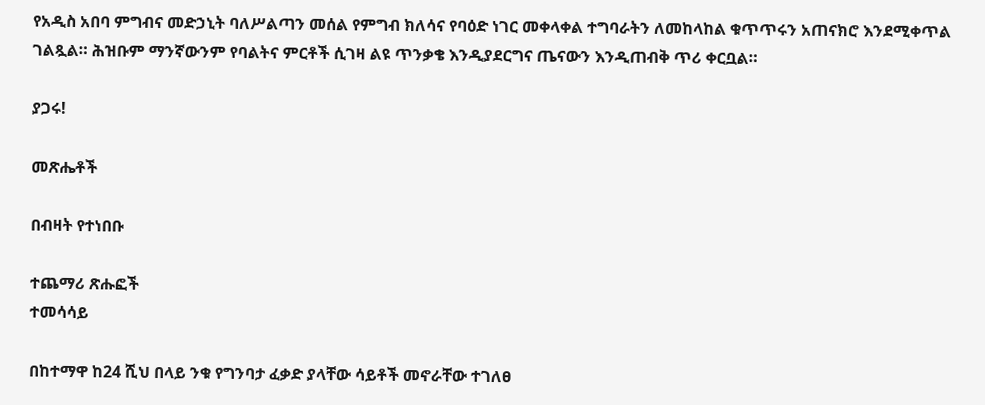የአዲስ አበባ ምግብና መድኃኒት ባለሥልጣን መሰል የምግብ ክለሳና የባዕድ ነገር መቀላቀል ተግባራትን ለመከላከል ቁጥጥሩን አጠናክሮ እንደሚቀጥል ገልጿል። ሕዝቡም ማንኛውንም የባልትና ምርቶች ሲገዛ ልዩ ጥንቃቄ እንዲያደርግና ጤናውን እንዲጠብቅ ጥሪ ቀርቧል።

ያጋሩ!

መጽሔቶች

በብዛት የተነበቡ

ተጨማሪ ጽሑፎች
ተመሳሳይ

በከተማዋ ከ24 ሺህ በላይ ንቁ የግንባታ ፈቃድ ያላቸው ሳይቶች መኖራቸው ተገለፀ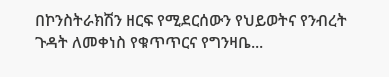በኮንስትራክሽን ዘርፍ የሚደርሰውን የህይወትና የንብረት ጉዳት ለመቀነስ የቁጥጥርና የግንዛቤ...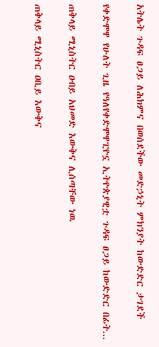አትሌት ጉዳፍ ፀጋይ ለሕክምና በወሰደችው መድኃኒት ምክንያት ከውድድር ታገደች

የቀድሞዋ የሁለት ጊዜ የዓለየቀድሞዋፒዮኗ ኢትዮጵያዊቷ ጉዳፍ ፀጋይ ከውድድር በፊት...

ጠቅላይ ሚኒስትር ዐብይ አህመድ እውቅና ሊሰጣቸው ነዉ

ጠቅላይ ሚኒስትር ዐቢይ እውቅና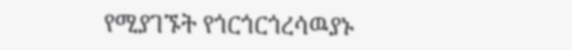የሚያገኙት የጎርጎርጎረሳዉያኑ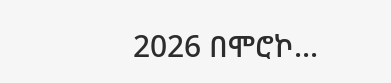2026 በሞሮኮ...